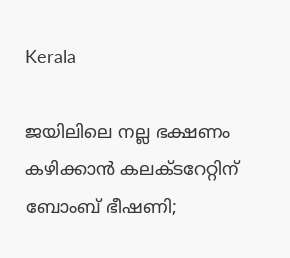Kerala

ജയിലിലെ നല്ല ഭക്ഷണം കഴിക്കാന്‍ കലക്ടറേറ്റിന് ബോംബ് ഭീഷണി;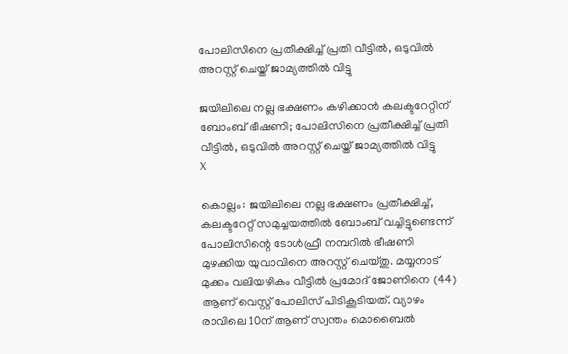പോലിസിനെ പ്രതീക്ഷിച്ച് പ്രതി വീട്ടില്‍, ഒടുവില്‍ അറസ്റ്റ് ചെയ്ത് ജാമ്യത്തില്‍ വിട്ടു

ജയിലിലെ നല്ല ഭക്ഷണം കഴിക്കാന്‍ കലക്ടറേറ്റിന് ബോംബ് ഭീഷണി; പോലിസിനെ പ്രതീക്ഷിച്ച് പ്രതി വീട്ടില്‍, ഒടുവില്‍ അറസ്റ്റ് ചെയ്ത് ജാമ്യത്തില്‍ വിട്ടു
X

കൊല്ലം: ജയിലിലെ നല്ല ഭക്ഷണം പ്രതീക്ഷിച്ച്, കലക്ടറേറ്റ് സമുച്ചയത്തില്‍ ബോംബ് വച്ചിട്ടുണ്ടെന്ന് പോലിസിന്റെ ടോള്‍ഫ്രീ നമ്പറില്‍ ഭീഷണി മുഴക്കിയ യുവാവിനെ അറസ്റ്റ് ചെയ്തു. മയ്യനാട് മുക്കം വലിയഴികം വീട്ടില്‍ പ്രമോദ് ജോണിനെ (44) ആണ് വെസ്റ്റ് പോലിസ് പിടികൂടിയത്. വ്യാഴം രാവിലെ 10ന് ആണ് സ്വന്തം മൊബൈല്‍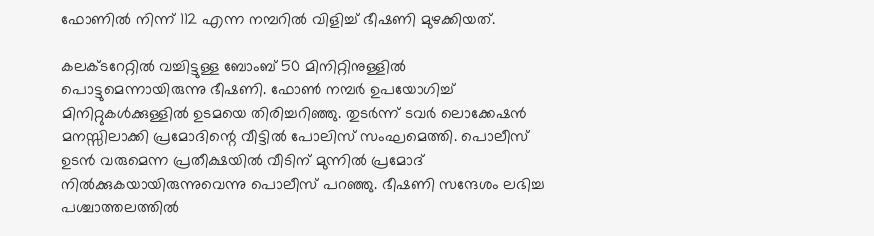ഫോണില്‍ നിന്ന് 112 എന്ന നമ്പറില്‍ വിളിച്ച് ഭീഷണി മുഴക്കിയത്.

കലക്ടറേറ്റില്‍ വച്ചിട്ടുള്ള ബോംബ് 50 മിനിറ്റിനുള്ളില്‍ പൊട്ടുമെന്നായിരുന്നു ഭീഷണി. ഫോണ്‍ നമ്പര്‍ ഉപയോഗിച്ച് മിനിറ്റുകള്‍ക്കുള്ളില്‍ ഉടമയെ തിരിച്ചറിഞ്ഞു. തുടര്‍ന്ന് ടവര്‍ ലൊക്കേഷന്‍ മനസ്സിലാക്കി പ്രമോദിന്റെ വീട്ടില്‍ പോലിസ് സംഘമെത്തി. പൊലീസ് ഉടന്‍ വരുമെന്ന പ്രതീക്ഷയില്‍ വീടിന് മുന്നില്‍ പ്രമോദ് നില്‍ക്കുകയായിരുന്നുവെന്നു പൊലീസ് പറഞ്ഞു. ഭീഷണി സന്ദേശം ലഭിച്ച പശ്ചാത്തലത്തില്‍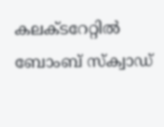കലക്ടറേറ്റില്‍ ബോംബ് സ്‌ക്വാഡ്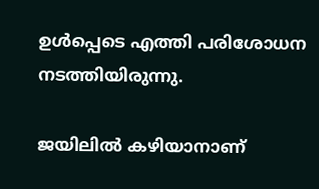ഉള്‍പ്പെടെ എത്തി പരിശോധന നടത്തിയിരുന്നു.

ജയിലില്‍ കഴിയാനാണ്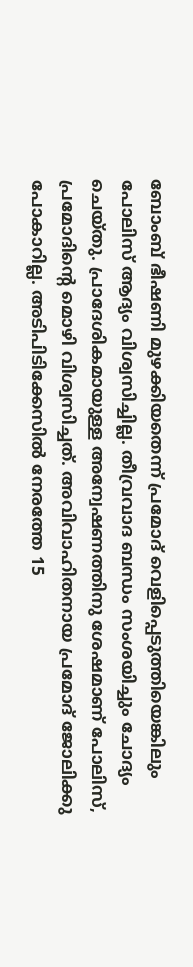ബോംബ് ഭീഷണി മുഴക്കിയതെന്ന് പ്രമോദ് വെളിപ്പെടുത്തിയെങ്കിലും പോലിസ് ആദ്യം വിശ്വസിച്ചില്ല. തീവ്രവാദ ബന്ധം സംശയിച്ചും ചോദ്യം ചെയ്തു. പ്രാദേശികമായുള്ള അന്വേഷണത്തിനു ശേഷമാണ് പോലിസ്, പ്രമോദിന്റെ മൊഴി വിശ്വസിച്ചത്. അവിവാഹിതനായ പ്രമോദ് ജോലിക്കു പോകാറില്ല. അടിപിടിക്കേസില്‍ നേരത്തേ 15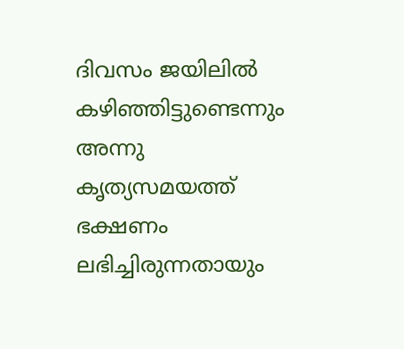ദിവസം ജയിലില്‍ കഴിഞ്ഞിട്ടുണ്ടെന്നും അന്നു കൃത്യസമയത്ത് ഭക്ഷണം ലഭിച്ചിരുന്നതായും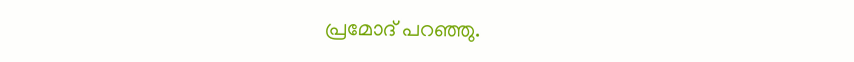പ്രമോദ് പറഞ്ഞു.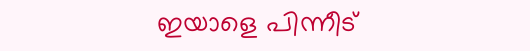ഇയാളെ പിന്നീട്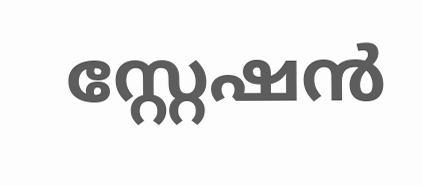സ്റ്റേഷന്‍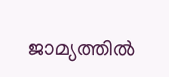ജാമ്യത്തില്‍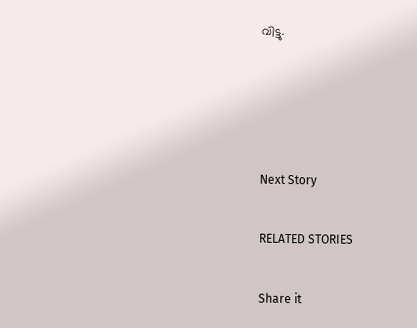വിട്ടു.




Next Story

RELATED STORIES

Share it